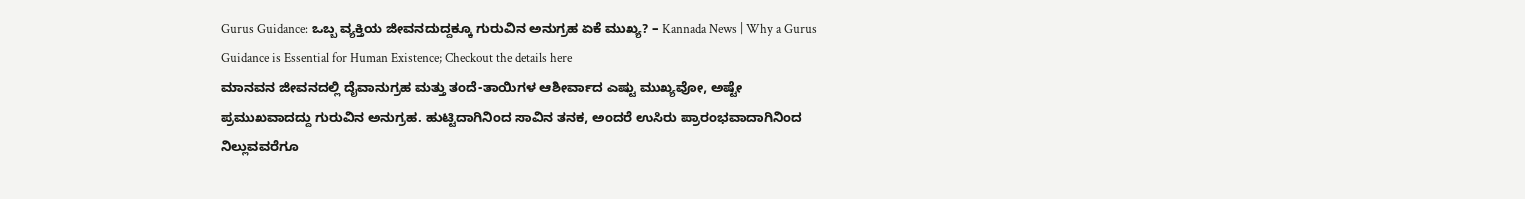Gurus Guidance: ಒಬ್ಬ ವ್ಯಕ್ತಿಯ ಜೀವನದುದ್ದಕ್ಕೂ ಗುರುವಿನ ಅನುಗ್ರಹ ಏಕೆ ಮುಖ್ಯ? – Kannada News | Why a Gurus Guidance is Essential for Human Existence; Checkout the details here
ಮಾನವನ ಜೀವನದಲ್ಲಿ ದೈವಾನುಗ್ರಹ ಮತ್ತು ತಂದೆ-ತಾಯಿಗಳ ಆಶೀರ್ವಾದ ಎಷ್ಟು ಮುಖ್ಯವೋ, ಅಷ್ಟೇ ಪ್ರಮುಖವಾದದ್ದು ಗುರುವಿನ ಅನುಗ್ರಹ. ಹುಟ್ಟಿದಾಗಿನಿಂದ ಸಾವಿನ ತನಕ, ಅಂದರೆ ಉಸಿರು ಪ್ರಾರಂಭವಾದಾಗಿನಿಂದ ನಿಲ್ಲುವವರೆಗೂ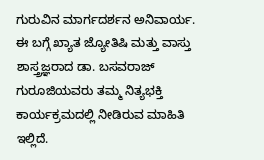ಗುರುವಿನ ಮಾರ್ಗದರ್ಶನ ಅನಿವಾರ್ಯ. ಈ ಬಗ್ಗೆ ಖ್ಯಾತ ಜ್ಯೋತಿಷಿ ಮತ್ತು ವಾಸ್ತು ಶಾಸ್ತ್ರಜ್ಞರಾದ ಡಾ. ಬಸವರಾಜ್ ಗುರೂಜಿಯವರು ತಮ್ಮ ನಿತ್ಯಭಕ್ತಿ ಕಾರ್ಯಕ್ರಮದಲ್ಲಿ ನೀಡಿರುವ ಮಾಹಿತಿ ಇಲ್ಲಿದೆ.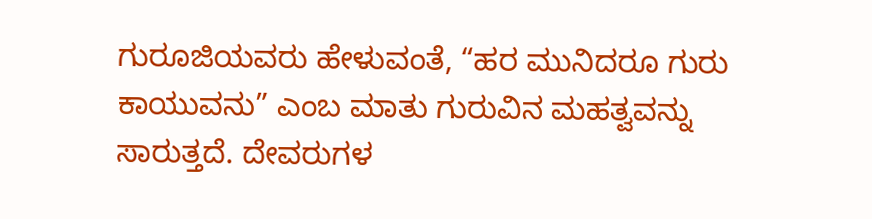ಗುರೂಜಿಯವರು ಹೇಳುವಂತೆ, “ಹರ ಮುನಿದರೂ ಗುರು ಕಾಯುವನು” ಎಂಬ ಮಾತು ಗುರುವಿನ ಮಹತ್ವವನ್ನು ಸಾರುತ್ತದೆ. ದೇವರುಗಳ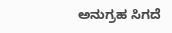ಅನುಗ್ರಹ ಸಿಗದೆ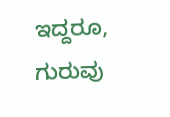ಇದ್ದರೂ, ಗುರುವು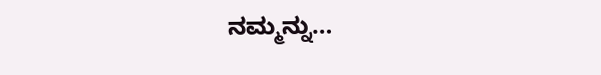ನಮ್ಮನ್ನು…